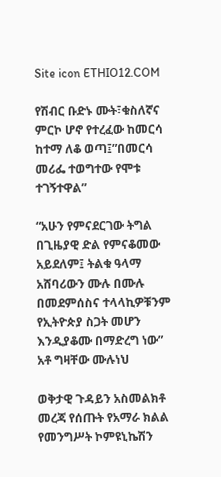Site icon ETHIO12.COM

የሽብር ቡድኑ ሙት፣ቁስለኛና ምርኮ ሆኖ የተረፈው ከመርሳ ከተማ ለቆ ወጣ፤”በመርሳ መሪፌ ተወግተው የሞቱ ተገኝተዋል”

“አሁን የምናደርገው ትግል በጊዜያዊ ድል የምናቆመው አይደለም፤ ትልቁ ዓላማ አሸባሪውን ሙሉ በሙሉ በመደምሰስና ተላላኪዎቹንም የኢትዮጵያ ስጋት መሆን እንዲያቆሙ በማድረግ ነው” አቶ ግዛቸው ሙሉነህ

ወቅታዊ ጉዳይን አስመልክቶ መረጃ የሰጡት የአማራ ክልል የመንግሥት ኮምዩኒኬሽን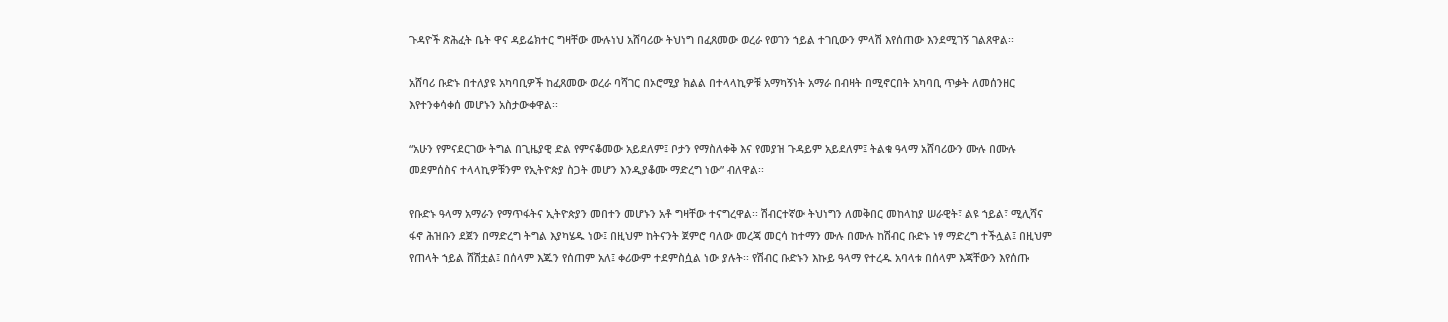ጉዳዮች ጽሕፈት ቤት ዋና ዳይሬክተር ግዛቸው ሙሉነህ አሸባሪው ትህነግ በፈጸመው ወረራ የወገን ኀይል ተገቢውን ምላሽ እየሰጠው እንደሚገኝ ገልጸዋል፡፡

አሸባሪ ቡድኑ በተለያዩ አካባቢዎች ከፈጸመው ወረራ ባሻገር በኦሮሚያ ክልል በተላላኪዎቹ አማካኝነት አማራ በብዛት በሚኖርበት አካባቢ ጥቃት ለመሰንዘር እየተንቀሳቀሰ መሆኑን አስታውቀዋል፡፡

“አሁን የምናደርገው ትግል በጊዜያዊ ድል የምናቆመው አይደለም፤ ቦታን የማስለቀቅ እና የመያዝ ጉዳይም አይደለም፤ ትልቁ ዓላማ አሸባሪውን ሙሉ በሙሉ መደምሰስና ተላላኪዎቹንም የኢትዮጵያ ስጋት መሆን እንዲያቆሙ ማድረግ ነው” ብለዋል፡፡

የቡድኑ ዓላማ አማራን የማጥፋትና ኢትዮጵያን መበተን መሆኑን አቶ ግዛቸው ተናግረዋል፡፡ ሽብርተኛው ትህነግን ለመቅበር መከላከያ ሠራዊት፣ ልዩ ኀይል፣ ሚሊሻና ፋኖ ሕዝቡን ደጀን በማድረግ ትግል እያካሄዱ ነው፤ በዚህም ከትናንት ጀምሮ ባለው መረጃ መርሳ ከተማን ሙሉ በሙሉ ከሽብር ቡድኑ ነፃ ማድረግ ተችሏል፤ በዚህም የጠላት ኀይል ሸሽቷል፤ በሰላም እጁን የሰጠም አለ፤ ቀሪውም ተደምስሷል ነው ያሉት፡፡ የሽብር ቡድኑን እኩይ ዓላማ የተረዱ አባላቱ በሰላም እጃቸውን እየሰጡ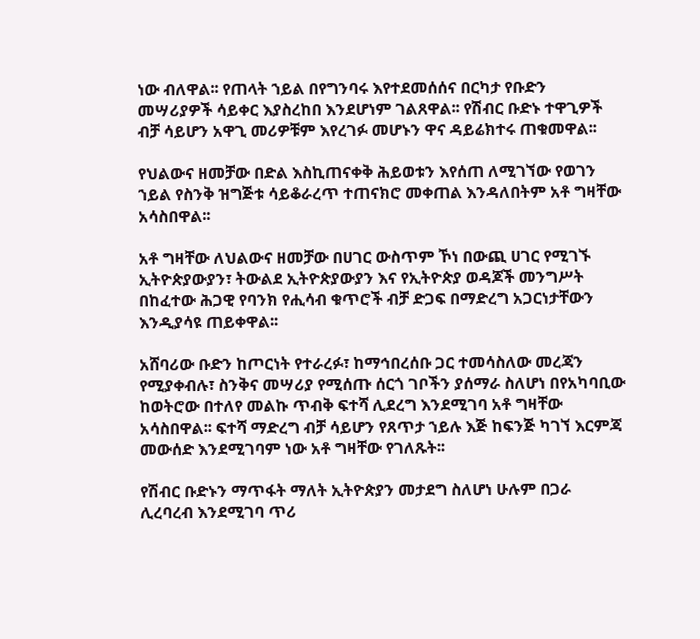ነው ብለዋል፡፡ የጠላት ኀይል በየግንባሩ እየተደመሰሰና በርካታ የቡድን መሣሪያዎች ሳይቀር እያስረከበ እንደሆነም ገልጸዋል፡፡ የሽብር ቡድኑ ተዋጊዎች ብቻ ሳይሆን አዋጊ መሪዎቹም እየረገፉ መሆኑን ዋና ዳይሬክተሩ ጠቁመዋል፡፡

የህልውና ዘመቻው በድል እስኪጠናቀቅ ሕይወቱን እየሰጠ ለሚገኘው የወገን ኀይል የስንቅ ዝግጅቱ ሳይቆራረጥ ተጠናክሮ መቀጠል እንዳለበትም አቶ ግዛቸው አሳስበዋል፡፡

አቶ ግዛቸው ለህልውና ዘመቻው በሀገር ውስጥም ኾነ በውጪ ሀገር የሚገኙ ኢትዮጵያውያን፣ ትውልደ ኢትዮጵያውያን እና የኢትዮጵያ ወዳጆች መንግሥት በከፈተው ሕጋዊ የባንክ የሒሳብ ቁጥሮች ብቻ ድጋፍ በማድረግ አጋርነታቸውን እንዲያሳዩ ጠይቀዋል፡፡

አሸባሪው ቡድን ከጦርነት የተራረፉ፣ ከማኅበረሰቡ ጋር ተመሳስለው መረጃን የሚያቀብሉ፣ ስንቅና መሣሪያ የሚሰጡ ሰርጎ ገቦችን ያሰማራ ስለሆነ በየአካባቢው ከወትሮው በተለየ መልኩ ጥብቅ ፍተሻ ሊደረግ እንደሚገባ አቶ ግዛቸው አሳስበዋል፡፡ ፍተሻ ማድረግ ብቻ ሳይሆን የጸጥታ ኀይሉ እጅ ከፍንጅ ካገኘ እርምጃ መውሰድ እንደሚገባም ነው አቶ ግዛቸው የገለጹት፡፡

የሽብር ቡድኑን ማጥፋት ማለት ኢትዮጵያን መታደግ ስለሆነ ሁሉም በጋራ ሊረባረብ እንደሚገባ ጥሪ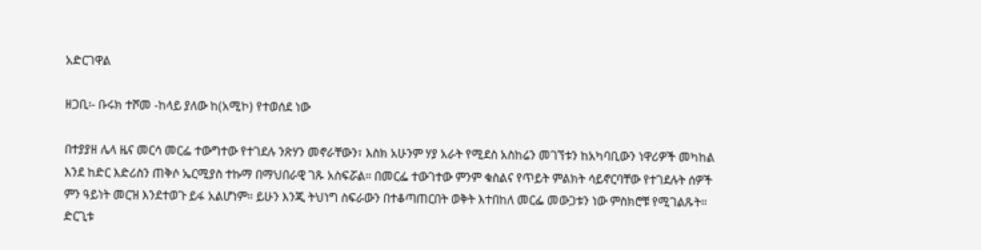አድርገዋል

ዘጋቢ፡- ቡሩክ ተሾመ -ከላይ ያለው ከ(አሚኮ) የተወሰደ ነው

በተያያዘ ሌላ ዜና መርሳ መርፌ ተውግተው የተገደሉ ንጽሃን መኖራቸውን፣ እስክ አሁንም ሃያ አራት የሚደስ አስከሬን መገኘቱን ከአካባቢውን ነዋሪዎች መካከል እንደ ከድር እድሪስን ጠቅሶ ኤርሚያስ ተኩማ በማህበራዊ ገጹ አስፍሯል። በመርፌ ተውገተው ምንም ቁስልና የጥይት ምልክት ሳይኖርባቸው የተገደሉት ሰዎች ምን ዓይነት መርዝ እንደተወጉ ይፋ አልሆነም። ይሁን እንጂ ትህነግ ስፍራውን በተቆጣጠርበት ወቅት እተበከለ መርፌ መውጋቱን ነው ምስክሮቹ የሚገልጹት። ድርጊቱ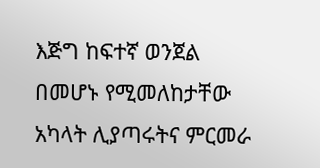እጅግ ከፍተኛ ወንጀል በመሆኑ የሚመለከታቸው አካላት ሊያጣሩትና ምርመራ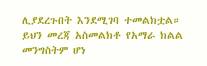ሊያደረጉበት እንደሚገባ ተመልክቷል። ይህን መረጃ አስመልክቶ የአማራ ክልል መንግስትም ሆነ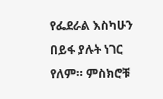የፌደራል እስካሁን በይፋ ያሉት ነገር የለም። ምስክሮቹ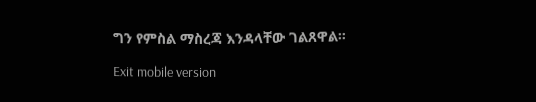ግን የምስል ማስረጃ እንዳላቸው ገልጸዋል።

Exit mobile version